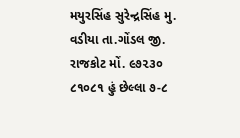મયુરસિંહ સુરેન્દ્રસિંહ મુ. વડીયા તા.ગોંડલ જી. રાજકોટ મોં. ૯૭૨૩૦ ૮૧૦૮૧ હું છેલ્લા ૭-૮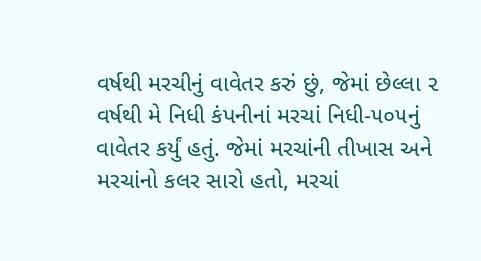વર્ષથી મરચીનું વાવેતર કરું છું, જેમાં છેલ્લા ૨ વર્ષથી મે નિધી કંપનીનાં મરચાં નિધી-૫૦૫નું વાવેતર કર્યું હતું. જેમાં મરચાંની તીખાસ અને મરચાંનો કલર સારો હતો, મરચાં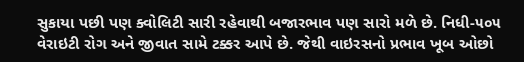સુકાયા પછી પણ ક્વોલિટી સારી રહેવાથી બજારભાવ પણ સારો મળે છે. નિધી-૫૦૫ વેરાઇટી રોગ અને જીવાત સામે ટક્કર આપે છે. જેથી વાઇરસનો પ્રભાવ ખૂબ ઓછો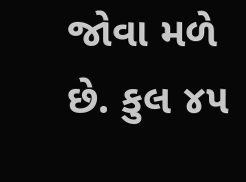જોવા મળે છે. કુલ ૪૫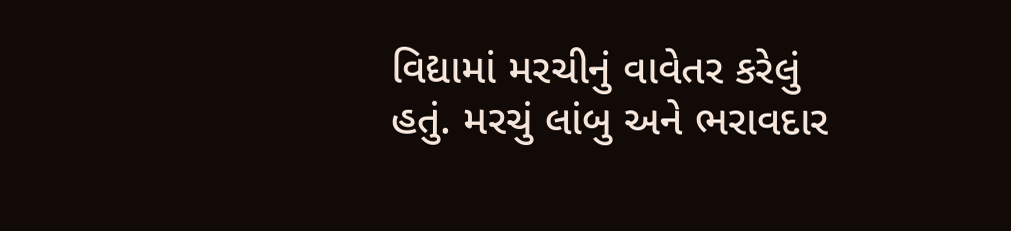વિદ્યામાં મરચીનું વાવેતર કરેલું હતું. મરચું લાંબુ અને ભરાવદાર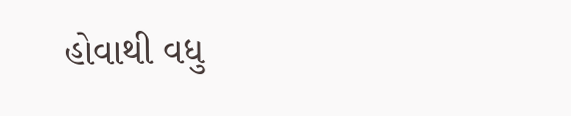હોવાથી વધુ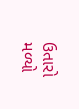ઉતારો મળ્યો